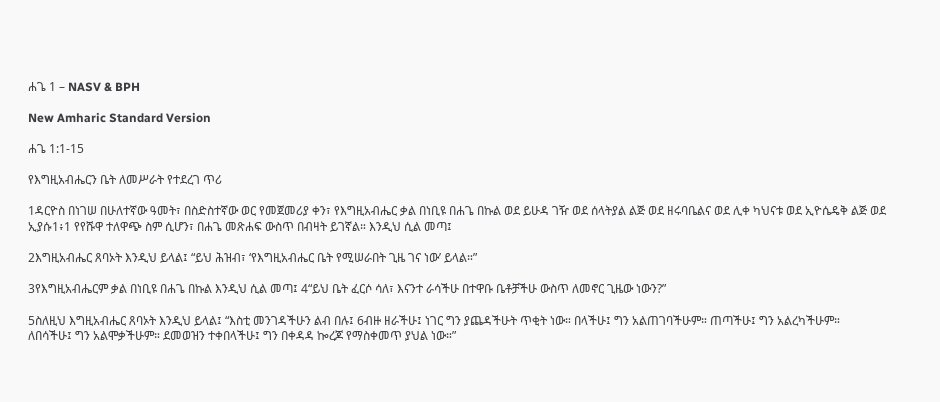ሐጌ 1 – NASV & BPH

New Amharic Standard Version

ሐጌ 1:1-15

የእግዚአብሔርን ቤት ለመሥራት የተደረገ ጥሪ

1ዳርዮስ በነገሠ በሁለተኛው ዓመት፣ በስድስተኛው ወር የመጀመሪያ ቀን፣ የእግዚአብሔር ቃል በነቢዩ በሐጌ በኩል ወደ ይሁዳ ገዥ ወደ ሰላትያል ልጅ ወደ ዘሩባቤልና ወደ ሊቀ ካህናቱ ወደ ኢዮሴዴቅ ልጅ ወደ ኢያሱ1፥1 የየሹዋ ተለዋጭ ስም ሲሆን፣ በሐጌ መጽሐፍ ውስጥ በብዛት ይገኛል። እንዲህ ሲል መጣ፤

2እግዚአብሔር ጸባኦት እንዲህ ይላል፤ “ይህ ሕዝብ፣ ‘የእግዚአብሔር ቤት የሚሠራበት ጊዜ ገና ነው’ ይላል።”

3የእግዚአብሔርም ቃል በነቢዩ በሐጌ በኩል እንዲህ ሲል መጣ፤ 4“ይህ ቤት ፈርሶ ሳለ፣ እናንተ ራሳችሁ በተዋቡ ቤቶቻችሁ ውስጥ ለመኖር ጊዜው ነውን?”

5ስለዚህ እግዚአብሔር ጸባኦት እንዲህ ይላል፤ “እስቲ መንገዳችሁን ልብ በሉ፤ 6ብዙ ዘራችሁ፤ ነገር ግን ያጨዳችሁት ጥቂት ነው። በላችሁ፤ ግን አልጠገባችሁም። ጠጣችሁ፤ ግን አልረካችሁም። ለበሳችሁ፤ ግን አልሞቃችሁም። ደመወዝን ተቀበላችሁ፤ ግን በቀዳዳ ኰረጆ የማስቀመጥ ያህል ነው።”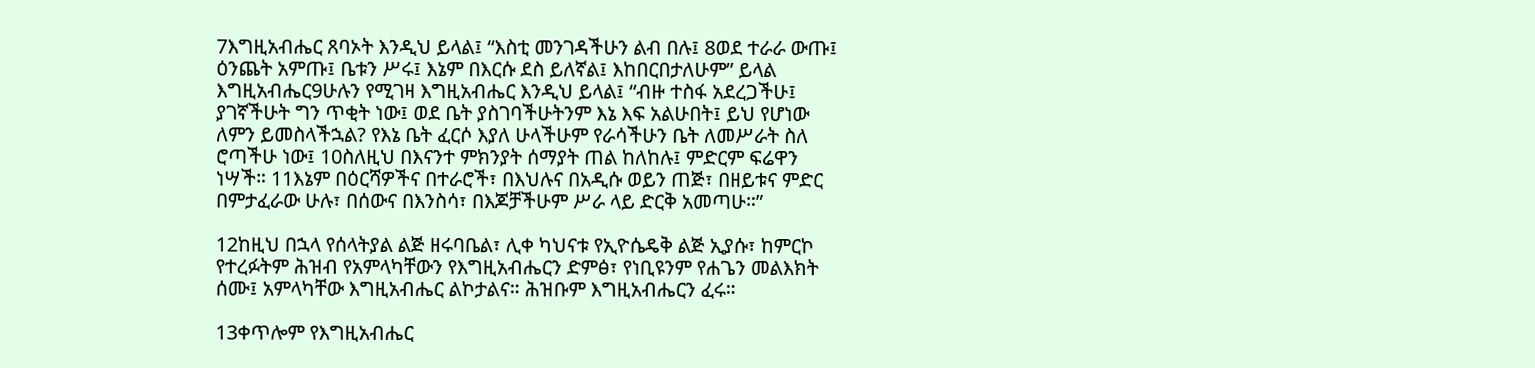7እግዚአብሔር ጸባኦት እንዲህ ይላል፤ “እስቲ መንገዳችሁን ልብ በሉ፤ 8ወደ ተራራ ውጡ፤ ዕንጨት አምጡ፤ ቤቱን ሥሩ፤ እኔም በእርሱ ደስ ይለኛል፤ እከበርበታለሁም” ይላል እግዚአብሔር9ሁሉን የሚገዛ እግዚአብሔር እንዲህ ይላል፤ “ብዙ ተስፋ አደረጋችሁ፤ ያገኛችሁት ግን ጥቂት ነው፤ ወደ ቤት ያስገባችሁትንም እኔ እፍ አልሁበት፤ ይህ የሆነው ለምን ይመስላችኋል? የእኔ ቤት ፈርሶ እያለ ሁላችሁም የራሳችሁን ቤት ለመሥራት ስለ ሮጣችሁ ነው፤ 10ስለዚህ በእናንተ ምክንያት ሰማያት ጠል ከለከሉ፤ ምድርም ፍሬዋን ነሣች። 11እኔም በዕርሻዎችና በተራሮች፣ በእህሉና በአዲሱ ወይን ጠጅ፣ በዘይቱና ምድር በምታፈራው ሁሉ፣ በሰውና በእንስሳ፣ በእጆቻችሁም ሥራ ላይ ድርቅ አመጣሁ።”

12ከዚህ በኋላ የሰላትያል ልጅ ዘሩባቤል፣ ሊቀ ካህናቱ የኢዮሴዴቅ ልጅ ኢያሱ፣ ከምርኮ የተረፉትም ሕዝብ የአምላካቸውን የእግዚአብሔርን ድምፅ፣ የነቢዩንም የሐጌን መልእክት ሰሙ፤ አምላካቸው እግዚአብሔር ልኮታልና። ሕዝቡም እግዚአብሔርን ፈሩ።

13ቀጥሎም የእግዚአብሔር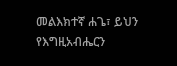መልእክተኛ ሐጌ፣ ይህን የእግዚአብሔርን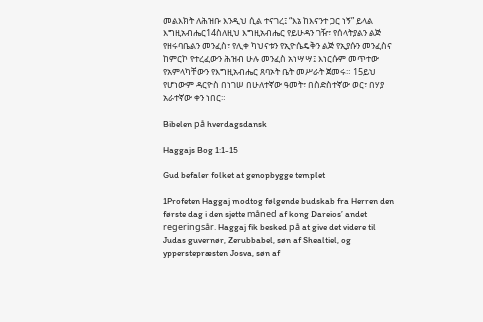መልእክት ለሕዝቡ እንዲህ ሲል ተናገረ፤ “እኔ ከእናንተ ጋር ነኝ” ይላል እግዚአብሔር14ስለዚህ እግዚአብሔር የይሁዳን ገዥ፣ የሰላትያልን ልጅ የዘሩባቤልን መንፈስ፣ የሊቀ ካህናቱን የኢዮሴዴቅን ልጅ የኢያሱን መንፈስና ከምርኮ የተረፈውን ሕዝብ ሁሉ መንፈስ አነሣሣ፤ እነርሱም መጥተው የአምላካቸውን የእግዚአብሔር ጸባኦት ቤት መሥራት ጀመሩ። 15ይህ የሆነውም ዳርዮስ በነገሠ በሁለተኛው ዓመት፣ በስድስተኛው ወር፣ በሃያ አራተኛው ቀን ነበር።

Bibelen på hverdagsdansk

Haggajs Bog 1:1-15

Gud befaler folket at genopbygge templet

1Profeten Haggaj modtog følgende budskab fra Herren den første dag i den sjette måned af kong Dareios’ andet regeringsår. Haggaj fik besked på at give det videre til Judas guvernør, Zerubbabel, søn af Shealtiel, og ypperstepræsten Josva, søn af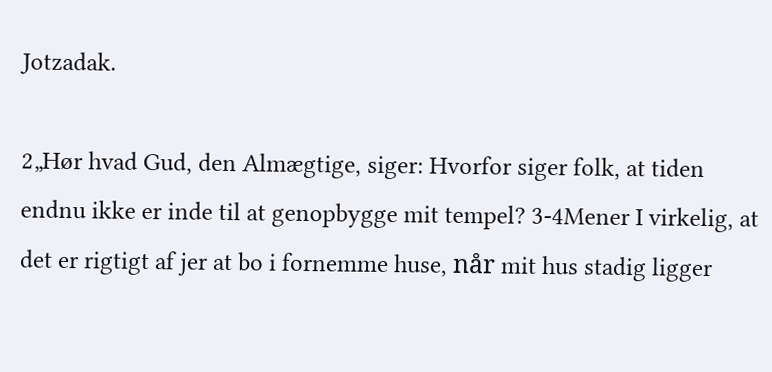Jotzadak.

2„Hør hvad Gud, den Almægtige, siger: Hvorfor siger folk, at tiden endnu ikke er inde til at genopbygge mit tempel? 3-4Mener I virkelig, at det er rigtigt af jer at bo i fornemme huse, når mit hus stadig ligger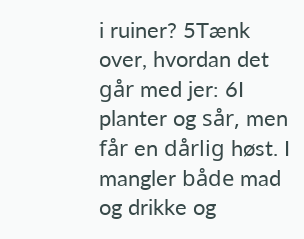i ruiner? 5Tænk over, hvordan det går med jer: 6I planter og sår, men får en dårlig høst. I mangler både mad og drikke og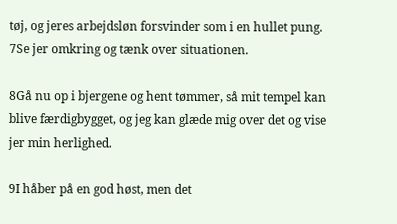tøj, og jeres arbejdsløn forsvinder som i en hullet pung. 7Se jer omkring og tænk over situationen.

8Gå nu op i bjergene og hent tømmer, så mit tempel kan blive færdigbygget, og jeg kan glæde mig over det og vise jer min herlighed.

9I håber på en god høst, men det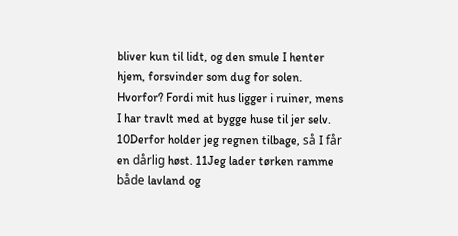bliver kun til lidt, og den smule I henter hjem, forsvinder som dug for solen. Hvorfor? Fordi mit hus ligger i ruiner, mens I har travlt med at bygge huse til jer selv. 10Derfor holder jeg regnen tilbage, så I får en dårlig høst. 11Jeg lader tørken ramme både lavland og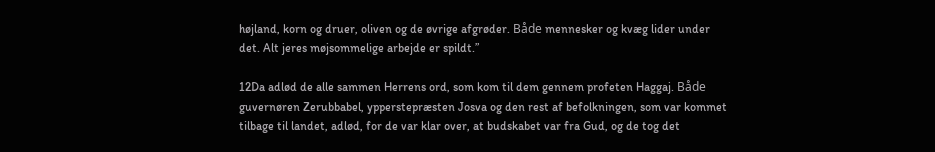højland, korn og druer, oliven og de øvrige afgrøder. Både mennesker og kvæg lider under det. Alt jeres møjsommelige arbejde er spildt.”

12Da adlød de alle sammen Herrens ord, som kom til dem gennem profeten Haggaj. Både guvernøren Zerubbabel, ypperstepræsten Josva og den rest af befolkningen, som var kommet tilbage til landet, adlød, for de var klar over, at budskabet var fra Gud, og de tog det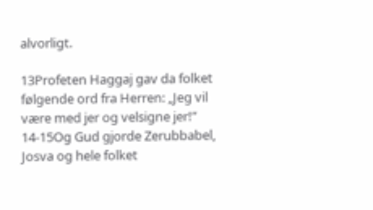alvorligt.

13Profeten Haggaj gav da folket følgende ord fra Herren: „Jeg vil være med jer og velsigne jer!” 14-15Og Gud gjorde Zerubbabel, Josva og hele folket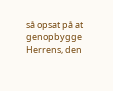så opsat på at genopbygge Herrens, den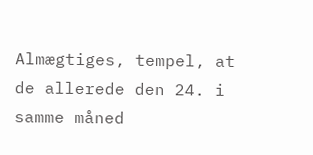Almægtiges, tempel, at de allerede den 24. i samme måned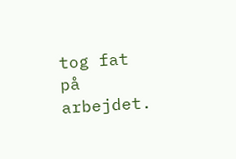tog fat på arbejdet.